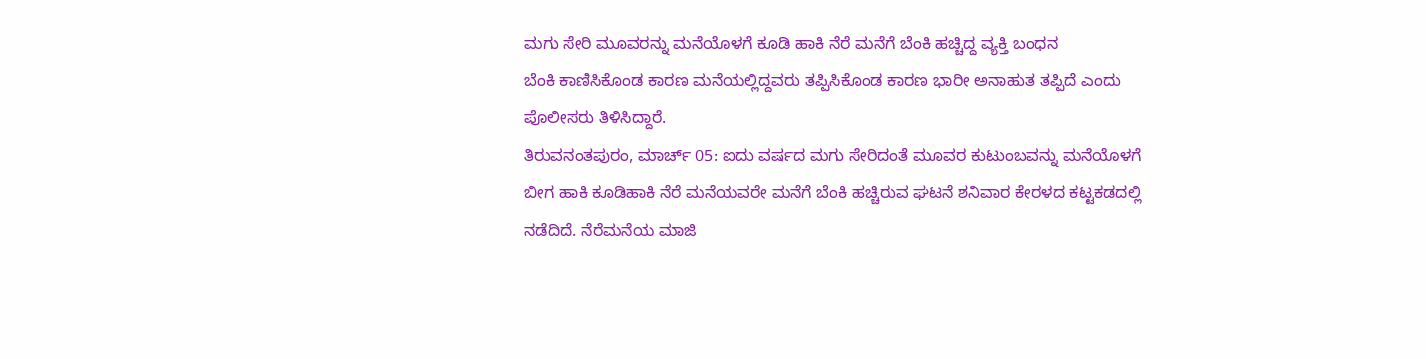ಮಗು ಸೇರಿ ಮೂವರನ್ನು ಮನೆಯೊಳಗೆ ಕೂಡಿ ಹಾಕಿ ನೆರೆ ಮನೆಗೆ ಬೆಂಕಿ ಹಚ್ಚಿದ್ದ ವ್ಯಕ್ತಿ ಬಂಧನ
ಬೆಂಕಿ ಕಾಣಿಸಿಕೊಂಡ ಕಾರಣ ಮನೆಯಲ್ಲಿದ್ದವರು ತಪ್ಪಿಸಿಕೊಂಡ ಕಾರಣ ಭಾರೀ ಅನಾಹುತ ತಪ್ಪಿದೆ ಎಂದು ಪೊಲೀಸರು ತಿಳಿಸಿದ್ದಾರೆ.
ತಿರುವನಂತಪುರಂ, ಮಾರ್ಚ್ 05: ಐದು ವರ್ಷದ ಮಗು ಸೇರಿದಂತೆ ಮೂವರ ಕುಟುಂಬವನ್ನು ಮನೆಯೊಳಗೆ ಬೀಗ ಹಾಕಿ ಕೂಡಿಹಾಕಿ ನೆರೆ ಮನೆಯವರೇ ಮನೆಗೆ ಬೆಂಕಿ ಹಚ್ಚಿರುವ ಘಟನೆ ಶನಿವಾರ ಕೇರಳದ ಕಟ್ಟಕಡದಲ್ಲಿ ನಡೆದಿದೆ. ನೆರೆಮನೆಯ ಮಾಜಿ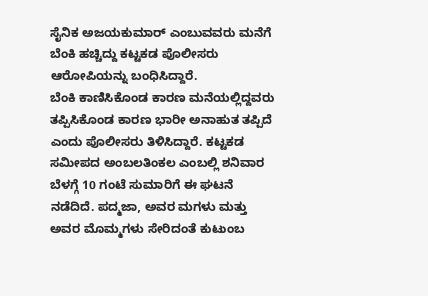ಸೈನಿಕ ಅಜಯಕುಮಾರ್ ಎಂಬುವವರು ಮನೆಗೆ ಬೆಂಕಿ ಹಚ್ಚಿದ್ದು ಕಟ್ಟಕಡ ಪೊಲೀಸರು ಆರೋಪಿಯನ್ನು ಬಂಧಿಸಿದ್ದಾರೆ.
ಬೆಂಕಿ ಕಾಣಿಸಿಕೊಂಡ ಕಾರಣ ಮನೆಯಲ್ಲಿದ್ದವರು ತಪ್ಪಿಸಿಕೊಂಡ ಕಾರಣ ಭಾರೀ ಅನಾಹುತ ತಪ್ಪಿದೆ ಎಂದು ಪೊಲೀಸರು ತಿಳಿಸಿದ್ದಾರೆ. ಕಟ್ಟಕಡ ಸಮೀಪದ ಅಂಬಲತಿಂಕಲ ಎಂಬಲ್ಲಿ ಶನಿವಾರ ಬೆಳಗ್ಗೆ 10 ಗಂಟೆ ಸುಮಾರಿಗೆ ಈ ಘಟನೆ ನಡೆದಿದೆ. ಪದ್ಮಜಾ, ಅವರ ಮಗಳು ಮತ್ತು ಅವರ ಮೊಮ್ಮಗಳು ಸೇರಿದಂತೆ ಕುಟುಂಬ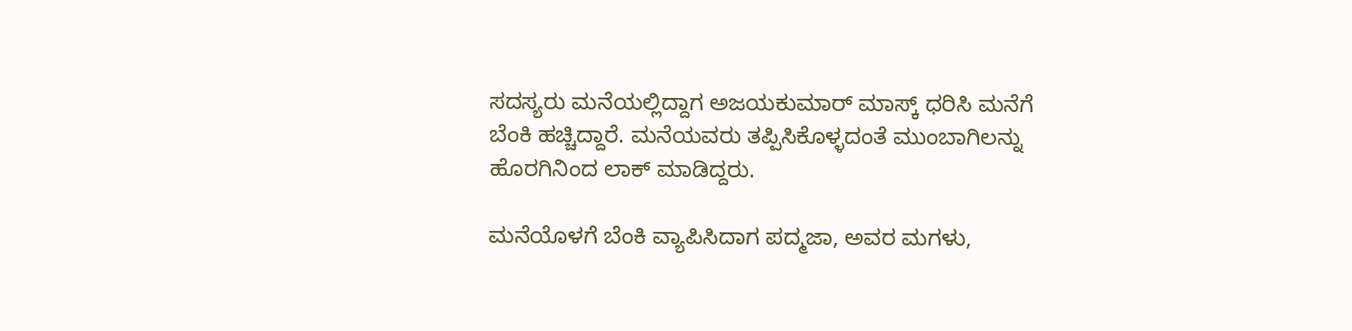ಸದಸ್ಯರು ಮನೆಯಲ್ಲಿದ್ದಾಗ ಅಜಯಕುಮಾರ್ ಮಾಸ್ಕ್ ಧರಿಸಿ ಮನೆಗೆ ಬೆಂಕಿ ಹಚ್ಚಿದ್ದಾರೆ. ಮನೆಯವರು ತಪ್ಪಿಸಿಕೊಳ್ಳದಂತೆ ಮುಂಬಾಗಿಲನ್ನು ಹೊರಗಿನಿಂದ ಲಾಕ್ ಮಾಡಿದ್ದರು.

ಮನೆಯೊಳಗೆ ಬೆಂಕಿ ವ್ಯಾಪಿಸಿದಾಗ ಪದ್ಮಜಾ, ಅವರ ಮಗಳು,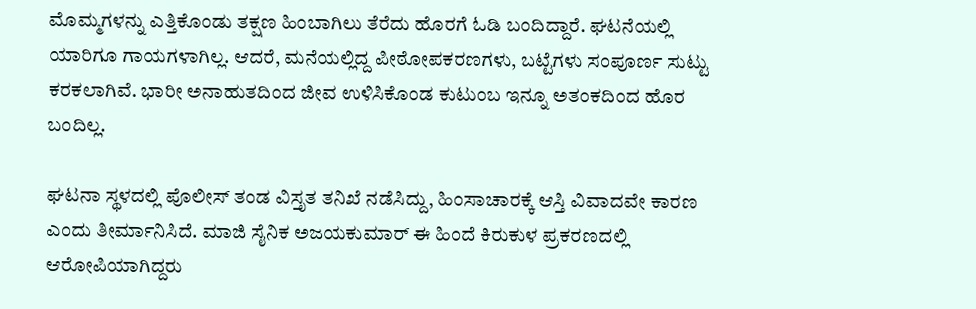ಮೊಮ್ಮಗಳನ್ನು ಎತ್ತಿಕೊಂಡು ತಕ್ಷಣ ಹಿಂಬಾಗಿಲು ತೆರೆದು ಹೊರಗೆ ಓಡಿ ಬಂದಿದ್ದಾರೆ. ಘಟನೆಯಲ್ಲಿ ಯಾರಿಗೂ ಗಾಯಗಳಾಗಿಲ್ಲ. ಆದರೆ, ಮನೆಯಲ್ಲಿದ್ದ ಪೀಠೋಪಕರಣಗಳು, ಬಟ್ಟೆಗಳು ಸಂಪೂರ್ಣ ಸುಟ್ಟು ಕರಕಲಾಗಿವೆ. ಭಾರೀ ಅನಾಹುತದಿಂದ ಜೀವ ಉಳಿಸಿಕೊಂಡ ಕುಟುಂಬ ಇನ್ನೂ ಅತಂಕದಿಂದ ಹೊರ ಬಂದಿಲ್ಲ.

ಘಟನಾ ಸ್ಥಳದಲ್ಲಿ ಪೊಲೀಸ್ ತಂಡ ವಿಸ್ತೃತ ತನಿಖೆ ನಡೆಸಿದ್ದು, ಹಿಂಸಾಚಾರಕ್ಕೆ ಆಸ್ತಿ ವಿವಾದವೇ ಕಾರಣ ಎಂದು ತೀರ್ಮಾನಿಸಿದೆ. ಮಾಜಿ ಸೈನಿಕ ಅಜಯಕುಮಾರ್ ಈ ಹಿಂದೆ ಕಿರುಕುಳ ಪ್ರಕರಣದಲ್ಲಿ ಆರೋಪಿಯಾಗಿದ್ದರು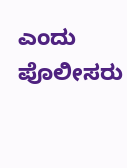ಎಂದು ಪೊಲೀಸರು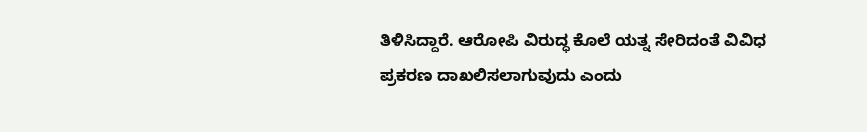ತಿಳಿಸಿದ್ದಾರೆ. ಆರೋಪಿ ವಿರುದ್ಧ ಕೊಲೆ ಯತ್ನ ಸೇರಿದಂತೆ ವಿವಿಧ ಪ್ರಕರಣ ದಾಖಲಿಸಲಾಗುವುದು ಎಂದು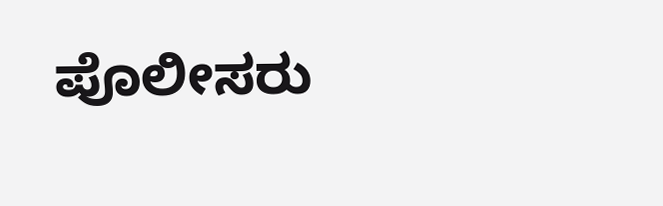ಪೊಲೀಸರು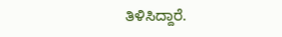ತಿಳಿಸಿದ್ದಾರೆ.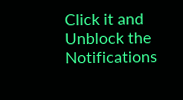Click it and Unblock the Notifications